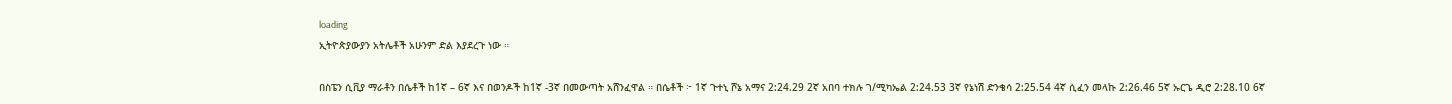loading
ኢትዮጵያውያን አትሌቶች አሁንም ድል እያደረጉ ነው ።

በስፔን ሲቪያ ማራቶን በሴቶች ከ1ኛ – 6ኛ እና በወንዶች ከ1ኛ -3ኛ በመውጣት አሸንፈዋል ። በሴቶች ፦ 1ኛ ጉተኒ ሾኔ አማና 2:24.29 2ኛ አበባ ተክሉ ገ/ሚካኤል 2:24.53 3ኛ የኔነሽ ድንቄሳ 2:25.54 4ኛ ሲፈን መላኩ 2:26.46 5ኛ ኡርጌ ዲሮ 2:28.10 6ኛ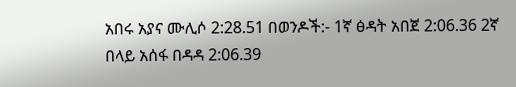አበሩ አያና ሙሊሶ 2:28.51 በወንዶች:- 1ኛ ፅዳት አበጀ 2:06.36 2ኛ በላይ አሰፋ በዳዳ 2:06.39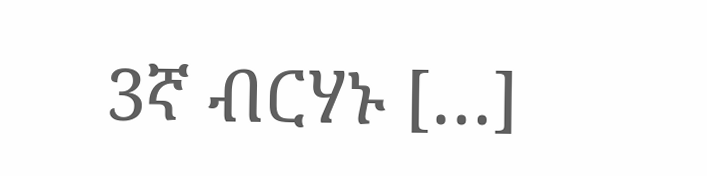3ኛ ብርሃኑ […]